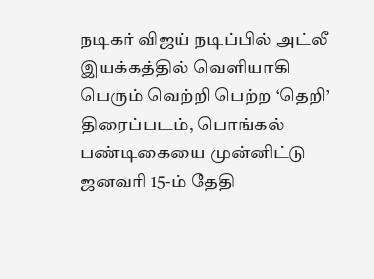நடிகர் விஜய் நடிப்பில் அட்லீ இயக்கத்தில் வெளியாகி பெரும் வெற்றி பெற்ற ‘தெறி’ திரைப்படம், பொங்கல் பண்டிகையை முன்னிட்டு ஜனவரி 15-ம் தேதி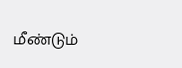மீண்டும்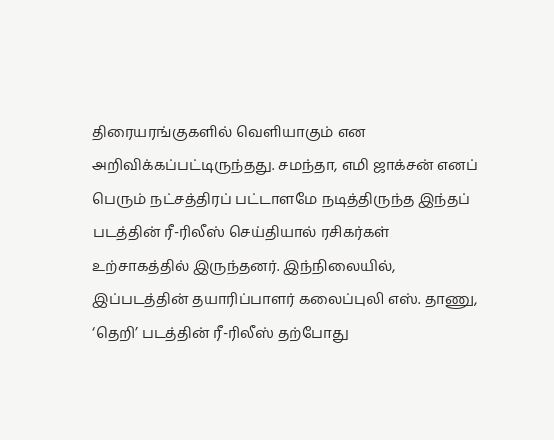திரையரங்குகளில் வெளியாகும் என அறிவிக்கப்பட்டிருந்தது. சமந்தா, எமி ஜாக்சன் எனப் பெரும் நட்சத்திரப் பட்டாளமே நடித்திருந்த இந்தப் படத்தின் ரீ-ரிலீஸ் செய்தியால் ரசிகர்கள் உற்சாகத்தில் இருந்தனர். இந்நிலையில், இப்படத்தின் தயாரிப்பாளர் கலைப்புலி எஸ். தாணு, ‘தெறி’ படத்தின் ரீ-ரிலீஸ் தற்போது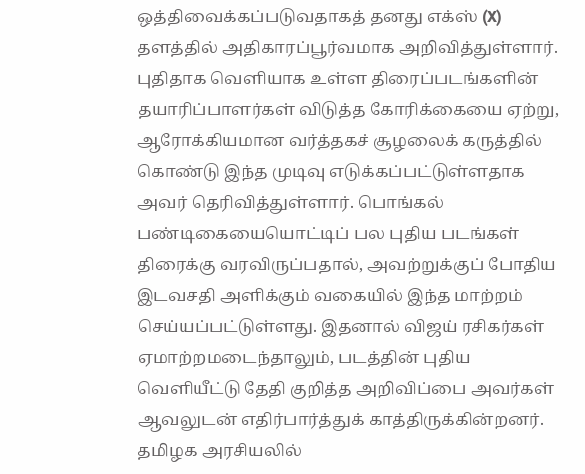ஒத்திவைக்கப்படுவதாகத் தனது எக்ஸ் (X) தளத்தில் அதிகாரப்பூர்வமாக அறிவித்துள்ளார்.
புதிதாக வெளியாக உள்ள திரைப்படங்களின் தயாரிப்பாளர்கள் விடுத்த கோரிக்கையை ஏற்று, ஆரோக்கியமான வர்த்தகச் சூழலைக் கருத்தில் கொண்டு இந்த முடிவு எடுக்கப்பட்டுள்ளதாக அவர் தெரிவித்துள்ளார். பொங்கல் பண்டிகையையொட்டிப் பல புதிய படங்கள் திரைக்கு வரவிருப்பதால், அவற்றுக்குப் போதிய இடவசதி அளிக்கும் வகையில் இந்த மாற்றம் செய்யப்பட்டுள்ளது. இதனால் விஜய் ரசிகர்கள் ஏமாற்றமடைந்தாலும், படத்தின் புதிய வெளியீட்டு தேதி குறித்த அறிவிப்பை அவர்கள் ஆவலுடன் எதிர்பார்த்துக் காத்திருக்கின்றனர்.
தமிழக அரசியலில்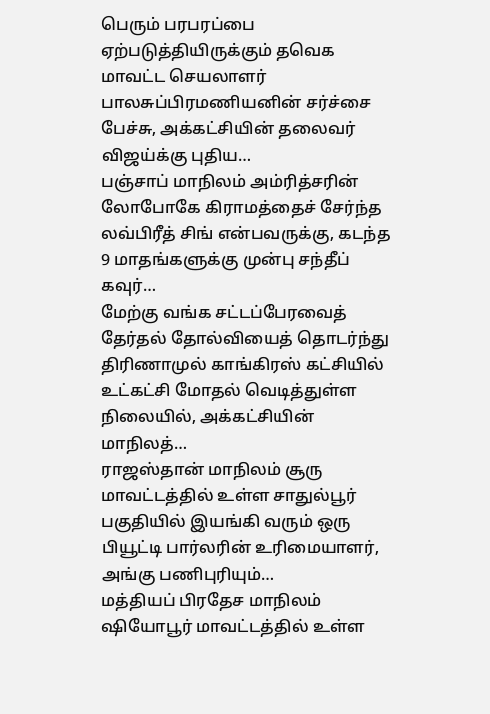பெரும் பரபரப்பை ஏற்படுத்தியிருக்கும் தவெக மாவட்ட செயலாளர் பாலசுப்பிரமணியனின் சர்ச்சை பேச்சு, அக்கட்சியின் தலைவர் விஜய்க்கு புதிய…
பஞ்சாப் மாநிலம் அம்ரித்சரின் லோபோகே கிராமத்தைச் சேர்ந்த லவ்பிரீத் சிங் என்பவருக்கு, கடந்த 9 மாதங்களுக்கு முன்பு சந்தீப் கவுர்…
மேற்கு வங்க சட்டப்பேரவைத் தேர்தல் தோல்வியைத் தொடர்ந்து திரிணாமுல் காங்கிரஸ் கட்சியில் உட்கட்சி மோதல் வெடித்துள்ள நிலையில், அக்கட்சியின் மாநிலத்…
ராஜஸ்தான் மாநிலம் சூரு மாவட்டத்தில் உள்ள சாதுல்பூர் பகுதியில் இயங்கி வரும் ஒரு பியூட்டி பார்லரின் உரிமையாளர், அங்கு பணிபுரியும்…
மத்தியப் பிரதேச மாநிலம் ஷியோபூர் மாவட்டத்தில் உள்ள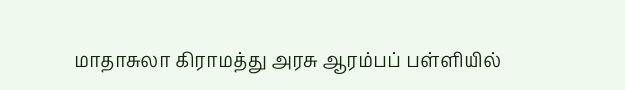மாதாசுலா கிராமத்து அரசு ஆரம்பப் பள்ளியில்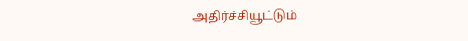அதிர்ச்சியூட்டும்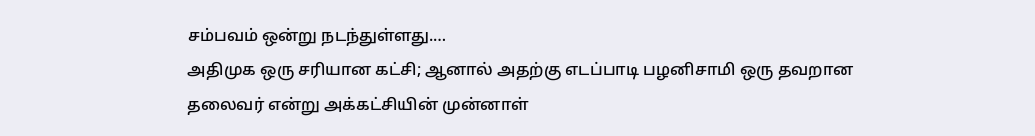சம்பவம் ஒன்று நடந்துள்ளது.…
அதிமுக ஒரு சரியான கட்சி; ஆனால் அதற்கு எடப்பாடி பழனிசாமி ஒரு தவறான தலைவர் என்று அக்கட்சியின் முன்னாள்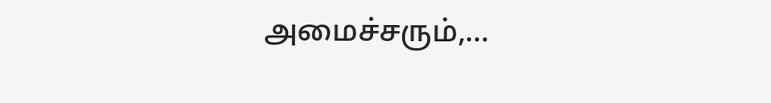அமைச்சரும்,…